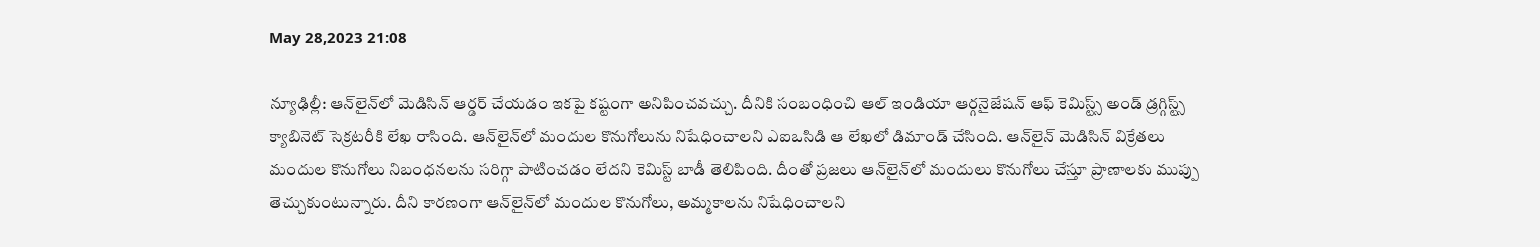May 28,2023 21:08

న్యూఢిల్లీ: ఆన్‌లైన్‌లో మెడిసిన్‌ ఆర్డర్‌ చేయడం ఇకపై కష్టంగా అనిపించవచ్చు. దీనికి సంబంధించి ఆల్‌ ఇండియా ఆర్గనైజేషన్‌ ఆఫ్‌ కెమిస్ట్స్‌ అండ్‌ డ్రగ్గిస్ట్స్‌ క్యాబినెట్‌ సెక్రటరీకి లేఖ రాసింది. ఆన్‌లైన్‌లో మందుల కొనుగోలును నిషేధించాలని ఎఐఒసిడి ఆ లేఖలో డిమాండ్‌ చేసింది. ఆన్‌లైన్‌ మెడిసిన్‌ విక్రేతలు మందుల కొనుగోలు నిబంధనలను సరిగ్గా పాటించడం లేదని కెమిస్ట్‌ బాడీ తెలిపింది. దీంతో ప్రజలు ఆన్‌లైన్‌లో మందులు కొనుగోలు చేస్తూ ప్రాణాలకు ముప్పు తెచ్చుకుంటున్నారు. దీని కారణంగా ఆన్‌లైన్‌లో మందుల కొనుగోలు, అమ్మకాలను నిషేధించాలని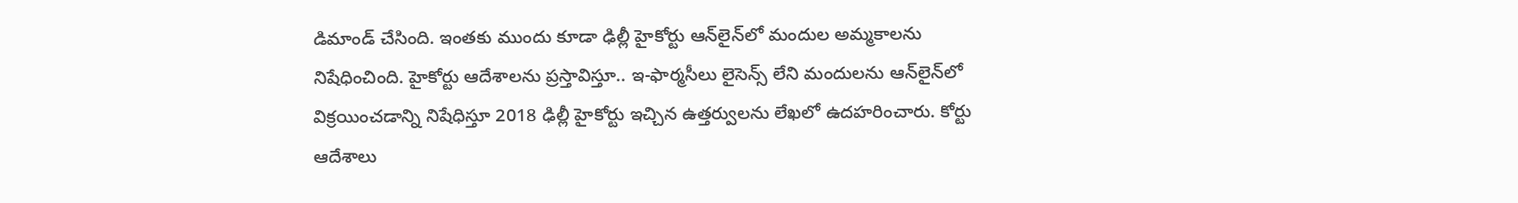డిమాండ్‌ చేసింది. ఇంతకు ముందు కూడా ఢిల్లీ హైకోర్టు ఆన్‌లైన్‌లో మందుల అమ్మకాలను నిషేధించింది. హైకోర్టు ఆదేశాలను ప్రస్తావిస్తూ.. ఇ-ఫార్మసీలు లైసెన్స్‌ లేని మందులను ఆన్‌లైన్‌లో విక్రయించడాన్ని నిషేధిస్తూ 2018 ఢిల్లీ హైకోర్టు ఇచ్చిన ఉత్తర్వులను లేఖలో ఉదహరించారు. కోర్టు ఆదేశాలు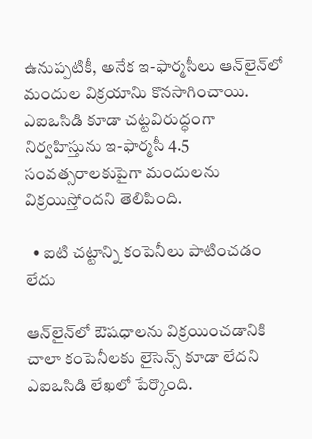ఉనుప్పటికీ, అనేక ఇ-ఫార్మసీలు ఆన్‌లైన్‌లో మందుల విక్రయానిు కొనసాగించాయి. ఎఐఒసిడి కూడా చట్టవిరుద్ధంగా నిర్వహిస్తును ఇ-ఫార్మసీ 4.5 సంవత్సరాలకుపైగా మందులను విక్రయిస్తోందని తెలిపింది.

  • ఐటి చట్టాన్ని కంపెనీలు పాటించడం లేదు

ఆన్‌లైన్‌లో ఔషధాలను విక్రయించడానికి చాలా కంపెనీలకు లైసెన్స్‌ కూడా లేదని ఎఐఒసిడి లేఖలో పేర్కొంది.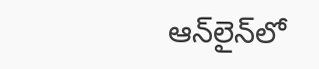ఆన్‌లైన్‌లో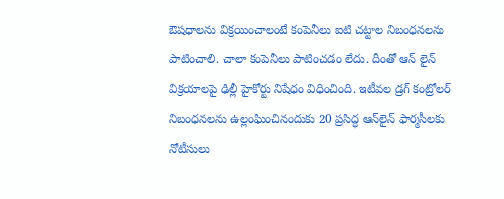ఔషధాలను విక్రయించాలంటే కంపెనీలు ఐటి చట్టాల నిబంధనలను పాటించాలి. చాలా కంపెనీలు పాటించడం లేదు. దీంతో ఆన్‌ లైన్‌ విక్రయాలపై ఢిల్లీ హైకోర్టు నిషేధం విధించింది. ఇటీవల డ్రగ్‌ కంట్రోలర్‌ నిబంధనలను ఉల్లంఘించినందుకు 20 ప్రసిద్ధ ఆన్‌లైన్‌ ఫార్మసీలకు నోటీసులు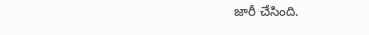జారీ చేసింది.